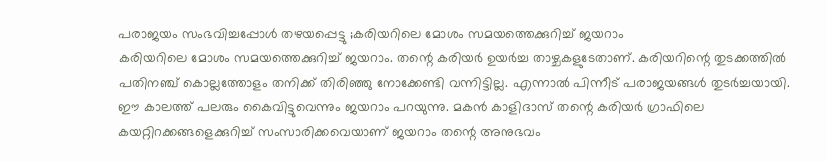പരാജയം സംഭവിച്ചപ്പോൾ തഴയപ്പെട്ടു ;കരിയറിലെ മോശം സമയത്തെക്കുറിച്ച് ജയറാം
കരിയറിലെ മോശം സമയത്തെക്കുറിച്ച് ജയറാം. തന്റെ കരിയർ ഉയർച്ച താഴ്ചകളുടേതാണ്. കരിയറിന്റെ തുടക്കത്തിൽ പതിനഞ്ച് കൊല്ലത്തോളം തനിക്ക് തിരിഞ്ഞു നോക്കേണ്ടി വന്നിട്ടില്ല. എന്നാൽ പിന്നീട് പരാജയങ്ങൾ തുടർച്ചയായി. ഈ കാലത്ത് പലരും കൈവിട്ടുവെന്നും ജയറാം പറയുന്നു. മകൻ കാളിദാസ് തന്റെ കരിയർ ഗ്രാഫിലെ കയറ്റിറക്കങ്ങളെക്കുറിച്ച് സംസാരിക്കവെയാണ് ജയറാം തന്റെ അനുഭവം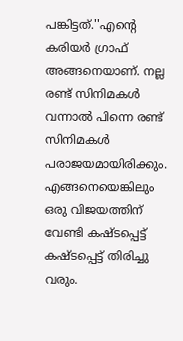പങ്കിട്ടത്.''എന്റെ കരിയർ ഗ്രാഫ് അങ്ങനെയാണ്. നല്ല രണ്ട് സിനിമകൾ വന്നാൽ പിന്നെ രണ്ട് സിനിമകൾ പരാജയമായിരിക്കും.
എങ്ങനെയെങ്കിലും ഒരു വിജയത്തിന് വേണ്ടി കഷ്ടപ്പെട്ട് കഷ്ടപ്പെട്ട് തിരിച്ചു വരും.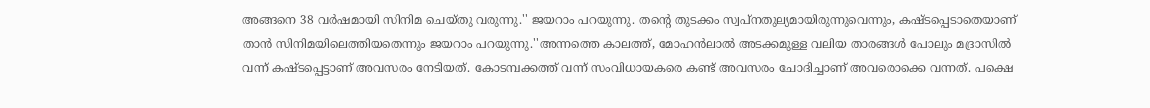അങ്ങനെ 38 വർഷമായി സിനിമ ചെയ്തു വരുന്നു.'' ജയറാം പറയുന്നു. തന്റെ തുടക്കം സ്വപ്നതുല്യമായിരുന്നുവെന്നും, കഷ്ടപ്പെടാതെയാണ് താൻ സിനിമയിലെത്തിയതെന്നും ജയറാം പറയുന്നു.''അന്നത്തെ കാലത്ത്, മോഹൻലാൽ അടക്കമുള്ള വലിയ താരങ്ങൾ പോലും മദ്രാസിൽ വന്ന് കഷ്ടപ്പെട്ടാണ് അവസരം നേടിയത്. കോടമ്പക്കത്ത് വന്ന് സംവിധായകരെ കണ്ട് അവസരം ചോദിച്ചാണ് അവരൊക്കെ വന്നത്. പക്ഷെ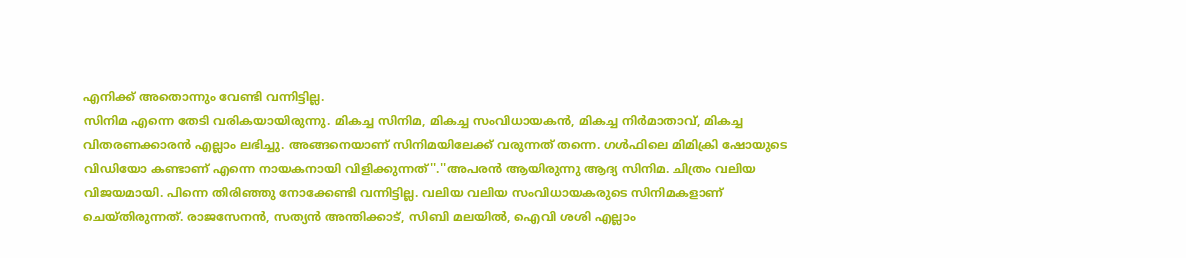എനിക്ക് അതൊന്നും വേണ്ടി വന്നിട്ടില്ല.
സിനിമ എന്നെ തേടി വരികയായിരുന്നു. മികച്ച സിനിമ, മികച്ച സംവിധായകൻ, മികച്ച നിർമാതാവ്, മികച്ച വിതരണക്കാരൻ എല്ലാം ലഭിച്ചു. അങ്ങനെയാണ് സിനിമയിലേക്ക് വരുന്നത് തന്നെ. ഗൾഫിലെ മിമിക്രി ഷോയുടെ വിഡിയോ കണ്ടാണ് എന്നെ നായകനായി വിളിക്കുന്നത്''.''അപരൻ ആയിരുന്നു ആദ്യ സിനിമ. ചിത്രം വലിയ വിജയമായി. പിന്നെ തിരിഞ്ഞു നോക്കേണ്ടി വന്നിട്ടില്ല. വലിയ വലിയ സംവിധായകരുടെ സിനിമകളാണ് ചെയ്തിരുന്നത്. രാജസേനൻ, സത്യൻ അന്തിക്കാട്, സിബി മലയിൽ, ഐവി ശശി എല്ലാം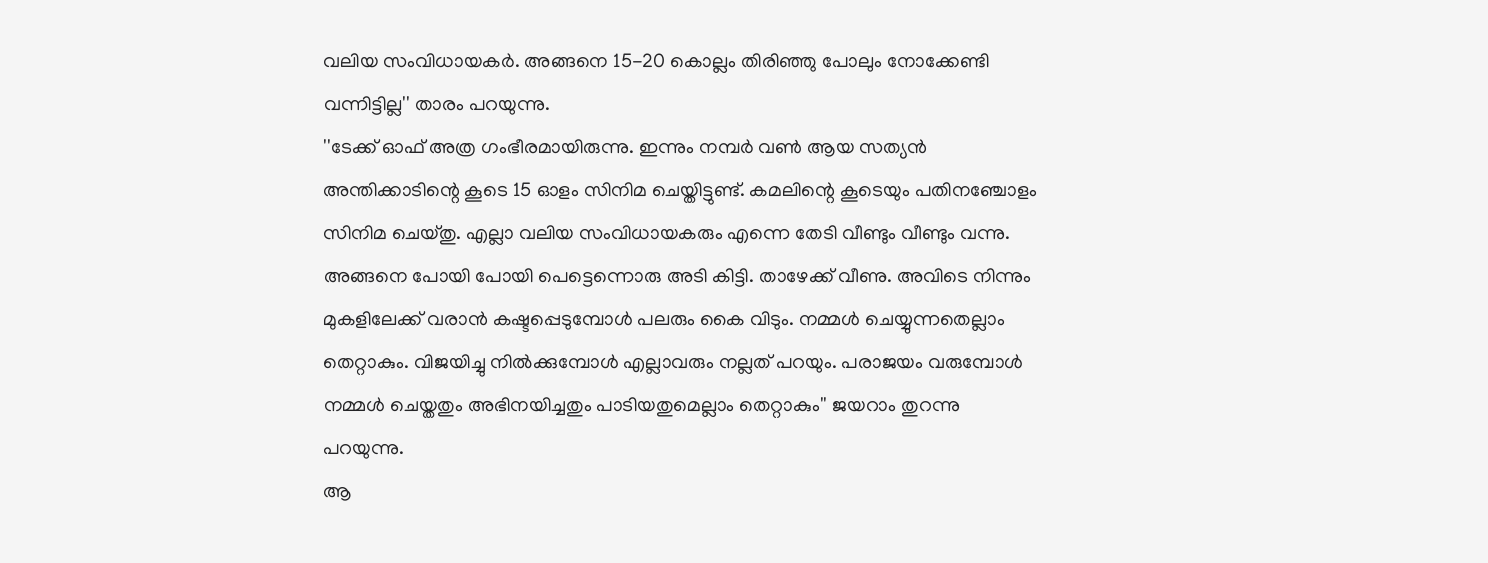വലിയ സംവിധായകർ. അങ്ങനെ 15-20 കൊല്ലം തിരിഞ്ഞു പോലും നോക്കേണ്ടി വന്നിട്ടില്ല'' താരം പറയുന്നു.
''ടേക്ക് ഓഫ് അത്ര ഗംഭീരമായിരുന്നു. ഇന്നും നമ്പർ വൺ ആയ സത്യൻ അന്തിക്കാടിന്റെ കൂടെ 15 ഓളം സിനിമ ചെയ്തിട്ടുണ്ട്. കമലിന്റെ കൂടെയും പതിനഞ്ചോളം സിനിമ ചെയ്തു. എല്ലാ വലിയ സംവിധായകരും എന്നെ തേടി വീണ്ടും വീണ്ടും വന്നു. അങ്ങനെ പോയി പോയി പെട്ടെന്നൊരു അടി കിട്ടി. താഴേക്ക് വീണു. അവിടെ നിന്നും മുകളിലേക്ക് വരാൻ കഷ്ടപ്പെടുമ്പോൾ പലരും കൈ വിടും. നമ്മൾ ചെയ്യുന്നതെല്ലാം തെറ്റാകും. വിജയിച്ചു നിൽക്കുമ്പോൾ എല്ലാവരും നല്ലത് പറയും. പരാജയം വരുമ്പോൾ നമ്മൾ ചെയ്തതും അഭിനയിച്ചതും പാടിയതുമെല്ലാം തെറ്റാകും'' ജയറാം തുറന്നു പറയുന്നു.
ആ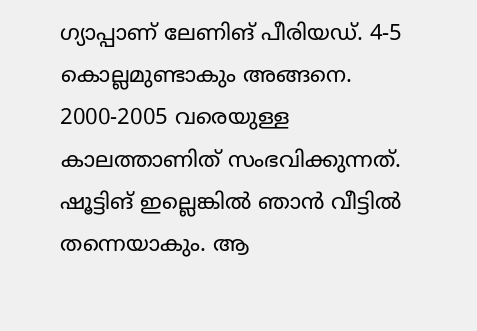ഗ്യാപ്പാണ് ലേണിങ് പീരിയഡ്. 4-5 കൊല്ലമുണ്ടാകും അങ്ങനെ. 2000-2005 വരെയുള്ള കാലത്താണിത് സംഭവിക്കുന്നത്. ഷൂട്ടിങ് ഇല്ലെങ്കിൽ ഞാൻ വീട്ടിൽ തന്നെയാകും. ആ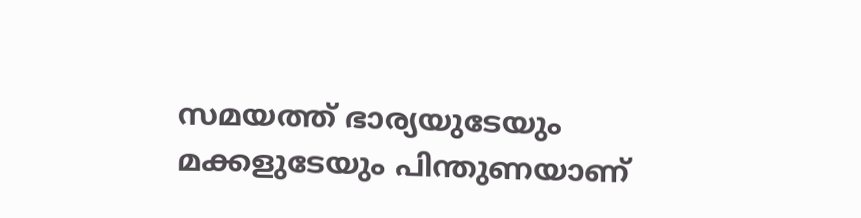സമയത്ത് ഭാര്യയുടേയും മക്കളുടേയും പിന്തുണയാണ്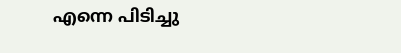എന്നെ പിടിച്ചു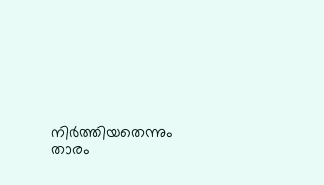നിർത്തിയതെന്നും താരം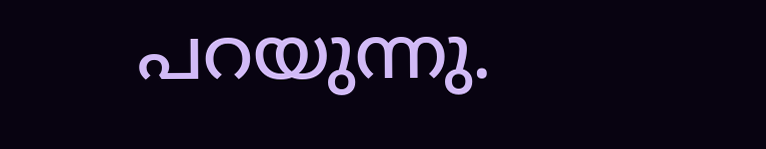പറയുന്നു.